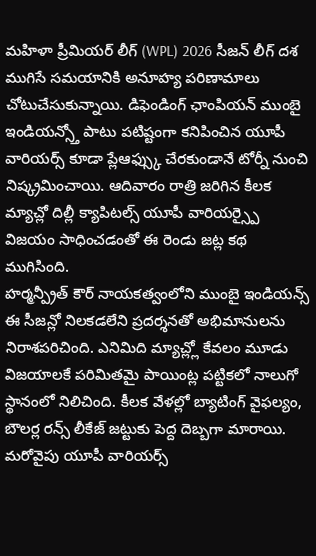మహిళా ప్రీమియర్ లీగ్ (WPL) 2026 సీజన్ లీగ్ దశ ముగిసే సమయానికి అనూహ్య పరిణామాలు చోటుచేసుకున్నాయి. డిఫెండింగ్ ఛాంపియన్ ముంబై ఇండియన్స్తో పాటు పటిష్టంగా కనిపించిన యూపీ వారియర్స్ కూడా ప్లేఆఫ్స్కు చేరకుండానే టోర్నీ నుంచి నిష్క్రమించాయి. ఆదివారం రాత్రి జరిగిన కీలక మ్యాచ్లో దిల్లీ క్యాపిటల్స్ యూపీ వారియర్స్పై విజయం సాధించడంతో ఈ రెండు జట్ల కథ ముగిసింది.
హర్మన్ప్రీత్ కౌర్ నాయకత్వంలోని ముంబై ఇండియన్స్ ఈ సీజన్లో నిలకడలేని ప్రదర్శనతో అభిమానులను నిరాశపరిచింది. ఎనిమిది మ్యాచ్ల్లో కేవలం మూడు విజయాలకే పరిమితమై పాయింట్ల పట్టికలో నాలుగో స్థానంలో నిలిచింది. కీలక వేళల్లో బ్యాటింగ్ వైఫల్యం, బౌలర్ల రన్స్ లీకేజ్ జట్టుకు పెద్ద దెబ్బగా మారాయి. మరోవైపు యూపీ వారియర్స్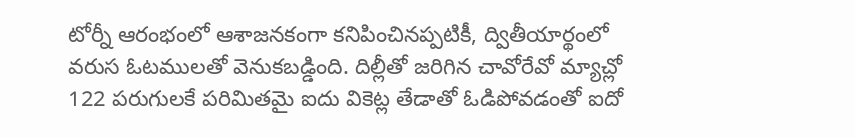టోర్నీ ఆరంభంలో ఆశాజనకంగా కనిపించినప్పటికీ, ద్వితీయార్థంలో వరుస ఓటములతో వెనుకబడ్డింది. దిల్లీతో జరిగిన చావోరేవో మ్యాచ్లో 122 పరుగులకే పరిమితమై ఐదు వికెట్ల తేడాతో ఓడిపోవడంతో ఐదో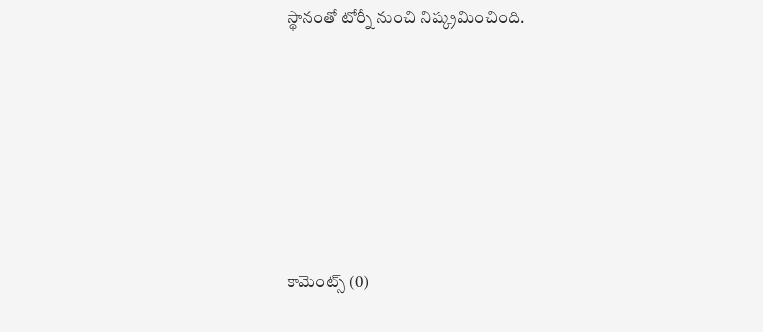స్థానంతో టోర్నీ నుంచి నిష్క్రమించింది.










కామెంట్స్ (0)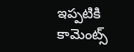ఇప్పటికి కామెంట్స్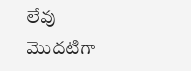లేవు
మొదటిగా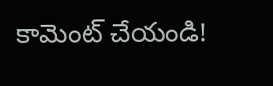కామెంట్ చేయండి!